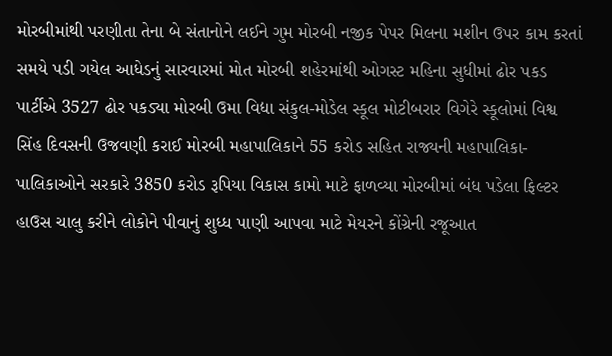મોરબીમાંથી પરણીતા તેના બે સંતાનોને લઈને ગુમ મોરબી નજીક પેપર મિલના મશીન ઉપર કામ કરતાં સમયે પડી ગયેલ આધેડનું સારવારમાં મોત મોરબી શહેરમાંથી ઓગસ્ટ મહિના સુધીમાં ઢોર પકડ પાર્ટીએ 3527 ઢોર પકડ્યા મોરબી ઉમા વિદ્યા સંકુલ-મોડેલ સ્કૂલ મોટીબરાર વિગેરે સ્કૂલોમાં વિશ્વ સિંહ દિવસની ઉજવણી કરાઈ મોરબી મહાપાલિકાને 55 કરોડ સહિત રાજ્યની મહાપાલિકા-પાલિકાઓને સરકારે 3850 કરોડ રૂપિયા વિકાસ કામો માટે ફાળવ્યા મોરબીમાં બંધ પડેલા ફિલ્ટર હાઉસ ચાલુ કરીને લોકોને પીવાનું શુધ્ધ પાણી આપવા માટે મેયરને કોંગ્રેની રજૂઆત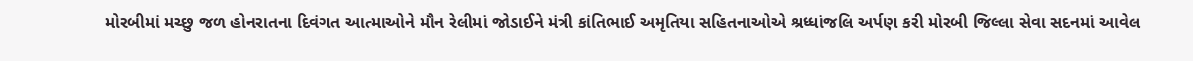મોરબીમાં મચ્છુ જળ હોનરાતના દિવંગત આત્માઓને મૌન રેલીમાં જોડાઈને મંત્રી કાંતિભાઈ અમૃતિયા સહિતનાઓએ શ્રધ્ધાંજલિ અર્પણ કરી મોરબી જિલ્લા સેવા સદનમાં આવેલ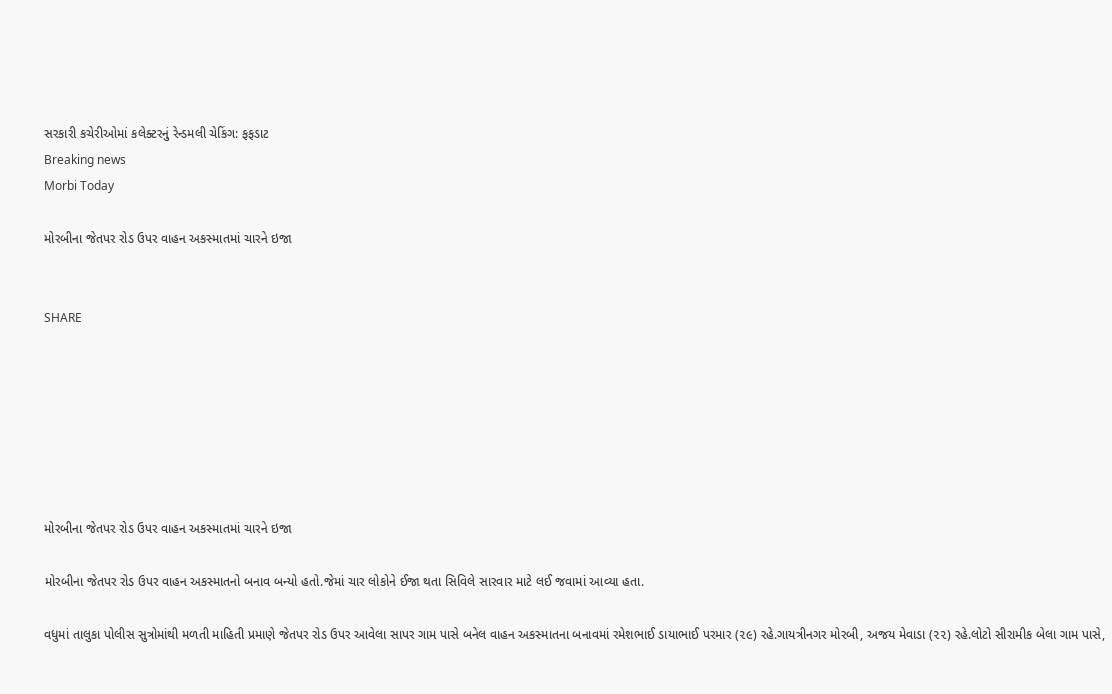સરકારી કચેરીઓમાં કલેક્ટરનું રેન્ડમલી ચેકિંગ: ફફડાટ
Breaking news
Morbi Today

મોરબીના જેતપર રોડ ઉપર વાહન અકસ્માતમાં ચારને ઇજા


SHARE







મોરબીના જેતપર રોડ ઉપર વાહન અકસ્માતમાં ચારને ઇજા

મોરબીના જેતપર રોડ ઉપર વાહન અકસ્માતનો બનાવ બન્યો હતો.જેમાં ચાર લોકોને ઈજા થતા સિવિલે સારવાર માટે લઈ જવામાં આવ્યા હતા.

વધુમાં તાલુકા પોલીસ સુત્રોમાંથી મળતી માહિતી પ્રમાણે જેતપર રોડ ઉપર આવેલા સાપર ગામ પાસે બનેલ વાહન અકસ્માતના બનાવમાં રમેશભાઈ ડાયાભાઈ પરમાર (૨૯) રહે.ગાયત્રીનગર મોરબી, અજય મેવાડા (૨૨) રહે.લોટો સીરામીક બેલા ગામ પાસે,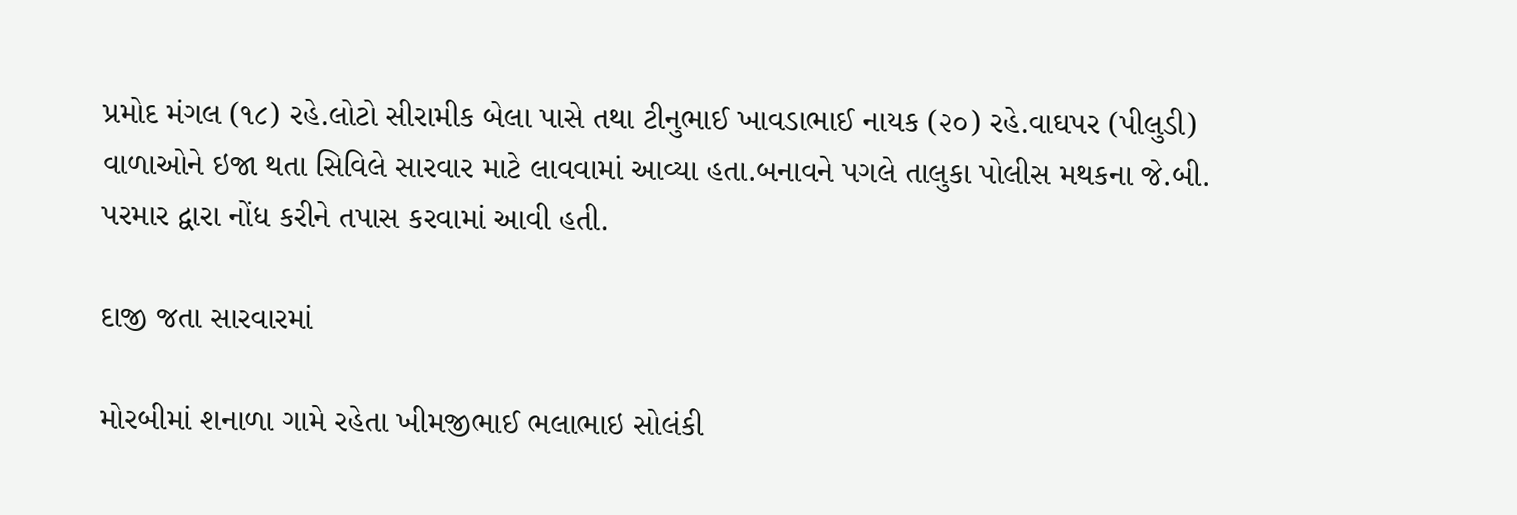પ્રમોદ મંગલ (૧૮) રહે.લોટો સીરામીક બેલા પાસે તથા ટીનુભાઈ ખાવડાભાઈ નાયક (૨૦) રહે.વાઘપર (પીલુડી) વાળાઓને ઇજા થતા સિવિલે સારવાર માટે લાવવામાં આવ્યા હતા.બનાવને પગલે તાલુકા પોલીસ મથકના જે.બી. પરમાર દ્વારા નોંધ કરીને તપાસ કરવામાં આવી હતી.

દાજી જતા સારવારમાં

મોરબીમાં શનાળા ગામે રહેતા ખીમજીભાઈ ભલાભાઇ સોલંકી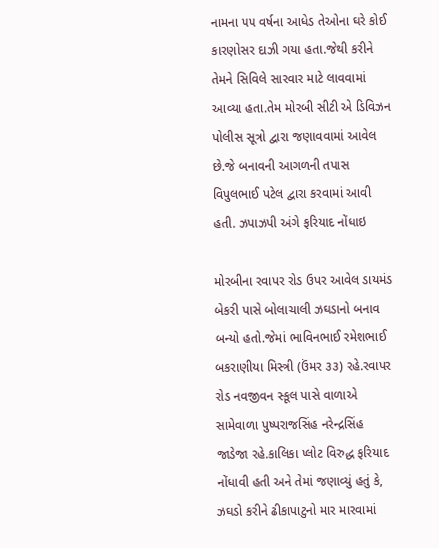નામના ૫૫ વર્ષના આધેડ તેઓના ઘરે કોઈ કારણોસર દાઝી ગયા હતા.જેથી કરીને તેમને સિવિલે સારવાર માટે લાવવામાં આવ્યા હતા.તેમ મોરબી સીટી એ ડિવિઝન પોલીસ સૂત્રો દ્વારા જણાવવામાં આવેલ છે.જે બનાવની આગળની તપાસ વિપુલભાઈ પટેલ દ્વારા કરવામાં આવી હતી. ઝપાઝપી અંગે ફરિયાદ નોંધાઇ

મોરબીના રવાપર રોડ ઉપર આવેલ ડાયમંડ બેકરી પાસે બોલાચાલી ઝઘડાનો બનાવ બન્યો હતો.જેમાં ભાવિનભાઈ રમેશભાઈ બકરાણીયા મિસ્ત્રી (ઉંમર ૩૩) રહે.રવાપર રોડ નવજીવન સ્કૂલ પાસે વાળાએ સામેવાળા પુષ્પરાજસિંહ નરેન્દ્રસિંહ જાડેજા રહે.કાલિકા પ્લોટ વિરુદ્ધ ફરિયાદ નોંધાવી હતી અને તેમાં જણાવ્યું હતું કે, ઝઘડો કરીને ઢીકાપાટુનો માર મારવામાં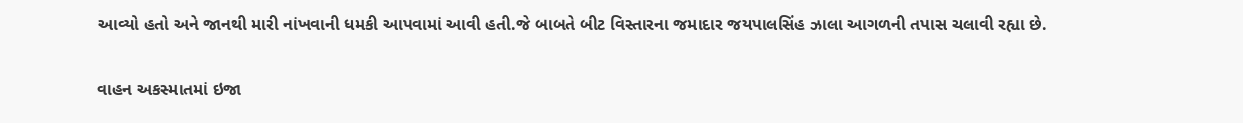આવ્યો હતો અને જાનથી મારી નાંખવાની ધમકી આપવામાં આવી હતી.જે બાબતે બીટ વિસ્તારના જમાદાર જયપાલસિંહ ઝાલા આગળની તપાસ ચલાવી રહ્યા છે.

વાહન અકસ્માતમાં ઇજા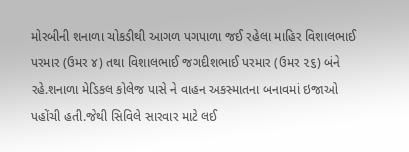મોરબીની શનાળા ચોકડીથી આગળ પગપાળા જઈ રહેલા માહિર વિશાલભાઈ પરમાર (ઉમર ૪) તથા વિશાલભાઈ જગદીશભાઈ પરમાર (ઉમર ૨૬) બંને રહે.શનાળા મેડિકલ કોલેજ પાસે ને વાહન અકસ્માતના બનાવમાં ઇજાઓ પહોંચી હતી.જેથી સિવિલે સારવાર માટે લઈ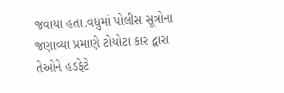જવાયા હતા.વધુમાં પોલીસ સૂત્રોના જણાવ્યા પ્રમાણે ટોયોટા કાર દ્વારા તેઓને હડફેટે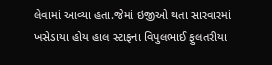લેવામાં આવ્યા હતા.જેમાં ઇજીઓ થતા સારવારમાં ખસેડાયા હોય હાલ સ્ટાફના વિપુલભાઈ ફુલતરીયા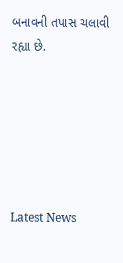બનાવની તપાસ ચલાવી રહ્યા છે.






Latest News